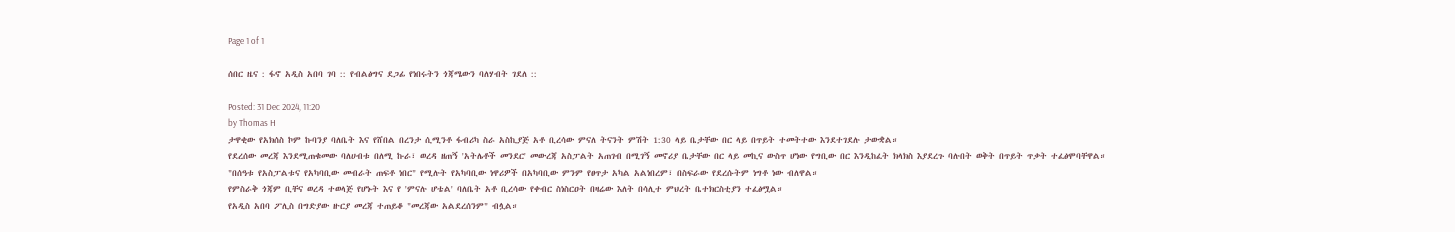Page 1 of 1

ሰበር ዜና : ፋኖ አዲስ አበባ ገባ :: የብልፅግና ደጋፊ የነበሩትን ጎጃሜውን ባለሃብት ገደለ ::

Posted: 31 Dec 2024, 11:20
by Thomas H
ታዋቂው የአክሰስ ኮም ኩባንያ ባለቤት እና የሸበል በረንታ ሲሚንቶ ፋብሪካ ስራ አስኪያጅ አቶ ቢረሳው ምናለ ትናንት ምሽት 1:30 ላይ ቤታቸው በር ላይ በጥይት ተመትተው እንደተገደሉ ታውቋል።
የደረሰው መረጃ እንደሚጠቁመው ባለሀብቱ በለሚ ኩራ፣ ወረዳ ዘጠኝ 'አትሌቶች መንደር' መውረጃ አስፓልት አጠገብ በሚገኝ መኖሪያ ቤታቸው በር ላይ መኪና ውስጥ ሆነው የግቢው በር እንዲከፈት ክላክስ እያደረጉ ባሉበት ወቅት በጥይት ጥቃት ተፈፅሞባቸዋል።
"በሰዓቱ የአስፓልቱና የአካባቢው መብራት ጠፍቶ ነበር" የሚሉት የአካባቢው ነዋሪዎች በአካባቢው ምንም የፀጥታ አካል አልነበረም፣ በስፍራው የደረሱትም ነግቶ ነው ብለዋል።
የምስራቅ ጎጃም ቢቸና ወረዳ ተወላጅ የሆኑት እና የ 'ምናሉ ሆቴል' ባለቤት አቶ ቢረሳው የቀብር ስነስርዐት በዛሬው እለት በሳሊተ ምህረት ቤተክርስቲያን ተፈፅሟል።
የአዲስ አበባ ፖሊስ በግድያው ዙርያ መረጃ ተጠይቆ "መረጃው አልደረሰንም" ብሏል።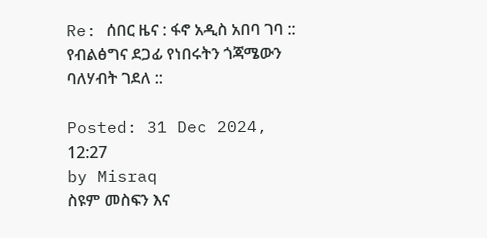Re: ሰበር ዜና : ፋኖ አዲስ አበባ ገባ :: የብልፅግና ደጋፊ የነበሩትን ጎጃሜውን ባለሃብት ገደለ ::

Posted: 31 Dec 2024, 12:27
by Misraq
ስዩም መስፍን እና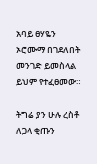አባይ ፀሃዬን ኦሮሙማ በገደለበት መንገድ ይመስላል ይህም የተፈፀመው።

ትግሬ ያን ሁሉ ረስቶ ለጋላ ቂጡን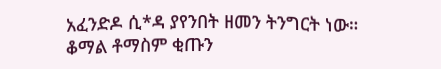አፈንድዶ ሲ*ዳ ያየንበት ዘመን ትንግርት ነው። ቆማል ቶማስም ቂጡን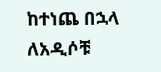ከተነጨ በኋላ ለአዲሶቹ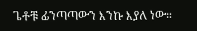ጌቶቹ ፊንጣጣውን እንኩ እያለ ነው።